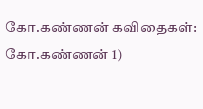கோ.கண்ணன் கவிதைகள்:
கோ.கண்ணன் 1)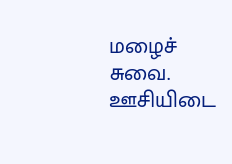மழைச் சுவை. ஊசியிடை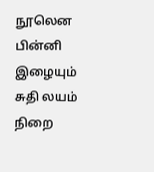நூலென பின்னி இழையும் சுதி லயம் நிறை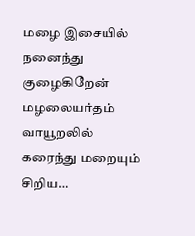மழை இசையில் நனைந்து குழைகிறேன் மழலையர்தம் வாயூறலில் கரைந்து மறையும் சிறிய…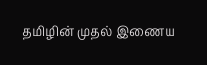தமிழின் முதல் இணைய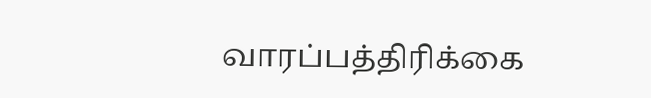வாரப்பத்திரிக்கை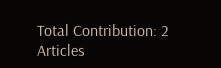Total Contribution: 2 Articles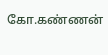கோ.கண்ணன்